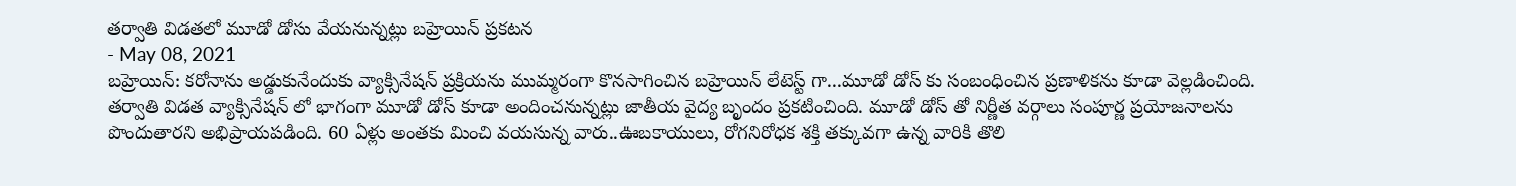తర్వాతి విడతలో మూడో డోసు వేయనున్నట్లు బహ్రెయిన్ ప్రకటన
- May 08, 2021
బహ్రెయిన్: కరోనాను అడ్డుకునేందుకు వ్యాక్సినేషన్ ప్రక్రియను ముమ్మరంగా కొనసాగించిన బహ్రెయిన్ లేటెస్ట్ గా...మూడో డోస్ కు సంబంధించిన ప్రణాళికను కూడా వెల్లడించింది. తర్వాతి విడత వ్యాక్సినేషన్ లో భాగంగా మూడో డోస్ కూడా అందించనున్నట్లు జాతీయ వైద్య బృందం ప్రకటించింది. మూడో డోస్ తో నిర్ణీత వర్గాలు సంపూర్ణ ప్రయోజనాలను పొందుతారని అభిప్రాయపడింది. 60 ఏళ్లు అంతకు మించి వయసున్న వారు..ఊబకాయులు, రోగనిరోధక శక్తి తక్కువగా ఉన్న వారికి తొలి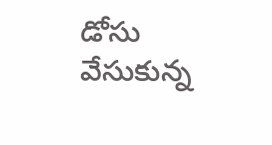డోసు వేసుకున్న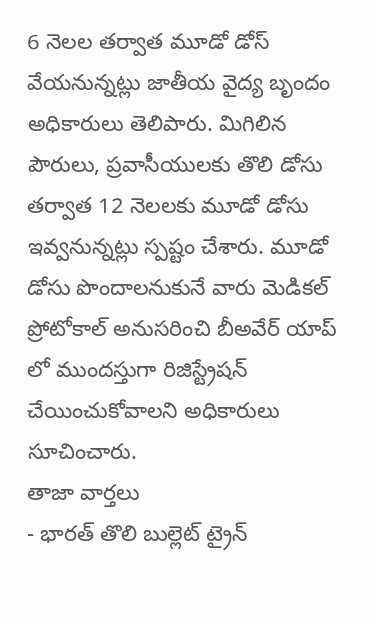6 నెలల తర్వాత మూడో డోస్ వేయనున్నట్లు జాతీయ వైద్య బృందం అధికారులు తెలిపారు. మిగిలిన పౌరులు, ప్రవాసీయులకు తొలి డోసు తర్వాత 12 నెలలకు మూడో డోసు ఇవ్వనున్నట్లు స్పష్టం చేశారు. మూడో డోసు పొందాలనుకునే వారు మెడికల్ ప్రోటోకాల్ అనుసరించి బీఅవేర్ యాప్ లో ముందస్తుగా రిజిస్ట్రేషన్ చేయించుకోవాలని అధికారులు సూచించారు.
తాజా వార్తలు
- భారత్ తొలి బుల్లెట్ ట్రైన్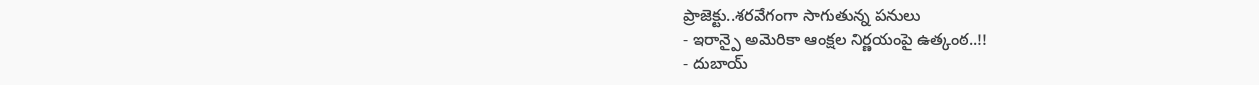ప్రాజెక్టు..శరవేగంగా సాగుతున్న పనులు
- ఇరాన్పై అమెరికా ఆంక్షల నిర్ణయంపై ఉత్కంఠ..!!
- దుబాయ్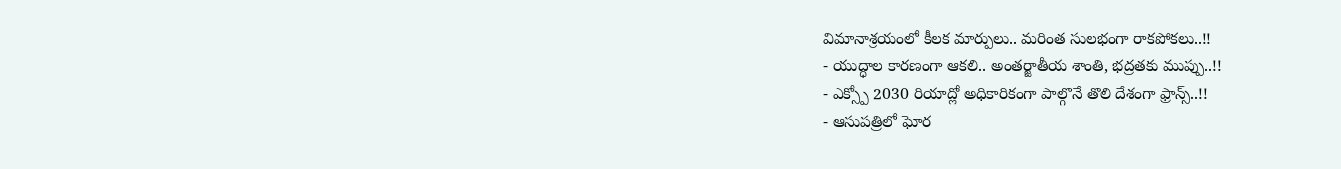విమానాశ్రయంలో కీలక మార్పులు.. మరింత సులభంగా రాకపోకలు..!!
- యుద్ధాల కారణంగా ఆకలి.. అంతర్జాతీయ శాంతి, భద్రతకు ముప్పు..!!
- ఎక్స్పో 2030 రియాద్లో అధికారికంగా పాల్గొనే తొలి దేశంగా ఫ్రాన్స్..!!
- ఆసుపత్రిలో ఘోర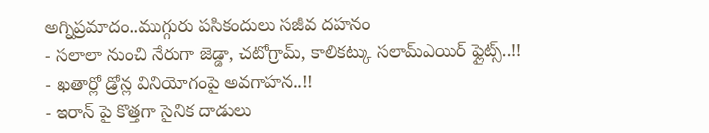అగ్నిప్రమాదం..ముగ్గురు పసికందులు సజీవ దహనం
- సలాలా నుంచి నేరుగా జెడ్డా, చటోగ్రామ్, కాలికట్కు సలామ్ఎయిర్ ఫ్లైట్స్..!!
- ఖతార్లో డ్రోన్ల వినియోగంపై అవగాహన..!!
- ఇరాన్ పై కొత్తగా సైనిక దాడులు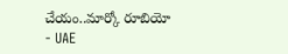చేయం..మార్కో రూబియో
- UAE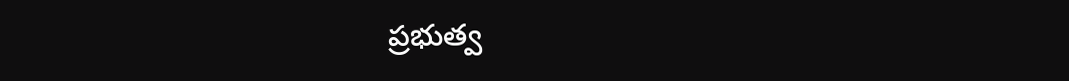ప్రభుత్వ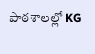పాఠశాలల్లో KG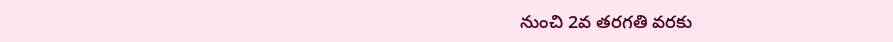నుంచి 2వ తరగతి వరకు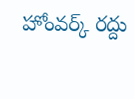హోంవర్క్ రద్దు